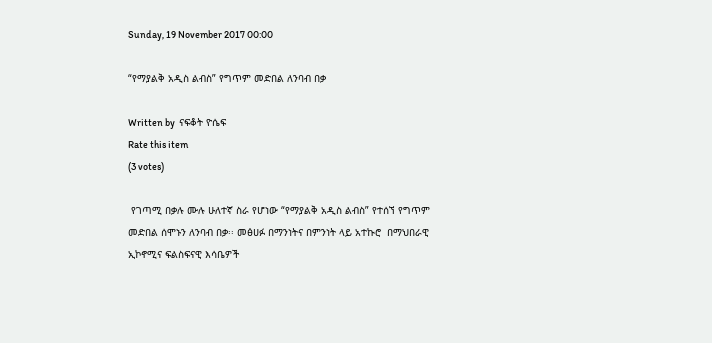Sunday, 19 November 2017 00:00

“የማያልቅ አዲስ ልብስ” የግጥም መድበል ለንባብ በቃ

Written by  ናፍቆት ዮሴፍ
Rate this item
(3 votes)

 የገጣሚ በቃሉ ሙሉ ሁለተኛ ስራ የሆነው “የማያልቅ አዲስ ልብስ” የተሰኘ የግጥም መድበል ሰሞኑን ለንባብ በቃ፡፡ መፅሀፉ በማንነትና በምንነት ላይ አተኩሮ  በማህበራዊ ኢኮኖሚና ፍልስፍናዊ እሳቤዎች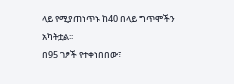ላይ የሚያጠነጥኑ ከ40 በላይ ግጥሞችን አካትቷል፡፡
በ95 ገፆች የተቀነበበው፣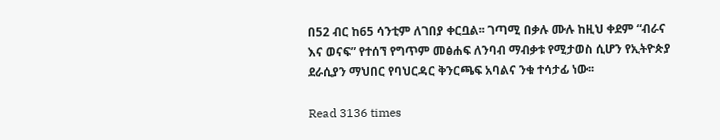በ52 ብር ከ65 ሳንቲም ለገበያ ቀርቧል፡፡ ገጣሚ በቃሉ ሙሉ ከዚህ ቀደም “ብራና እና ወናፍ” የተሰኘ የግጥም መፅሐፍ ለንባብ ማብቃቱ የሚታወስ ሲሆን የኢትዮጵያ ደራሲያን ማህበር የባህርዳር ቅንርጫፍ አባልና ንቁ ተሳታፊ ነው፡፡

Read 3136 times